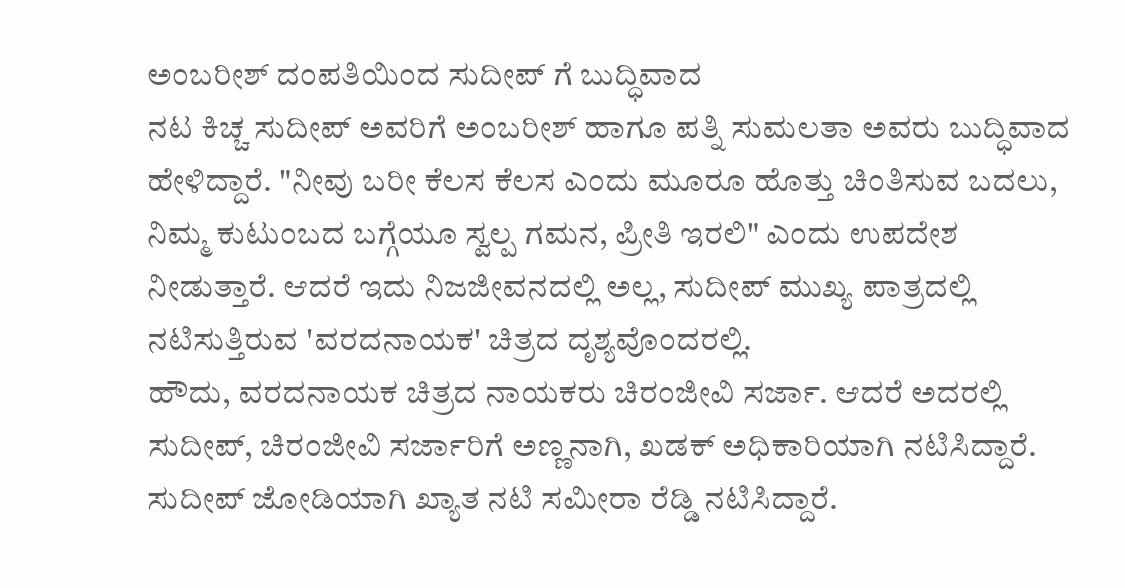ಅಂಬರೀಶ್ ದಂಪತಿಯಿಂದ ಸುದೀಪ್ ಗೆ ಬುದ್ಧಿವಾದ
ನಟ ಕಿಚ್ಚ ಸುದೀಪ್ ಅವರಿಗೆ ಅಂಬರೀಶ್ ಹಾಗೂ ಪತ್ನಿ ಸುಮಲತಾ ಅವರು ಬುದ್ಧಿವಾದ ಹೇಳಿದ್ದಾರೆ. "ನೀವು ಬರೀ ಕೆಲಸ ಕೆಲಸ ಎಂದು ಮೂರೂ ಹೊತ್ತು ಚಿಂತಿಸುವ ಬದಲು, ನಿಮ್ಮ ಕುಟುಂಬದ ಬಗ್ಗೆಯೂ ಸ್ವಲ್ಪ ಗಮನ, ಪ್ರೀತಿ ಇರಲಿ" ಎಂದು ಉಪದೇಶ ನೀಡುತ್ತಾರೆ. ಆದರೆ ಇದು ನಿಜಜೀವನದಲ್ಲಿ ಅಲ್ಲ, ಸುದೀಪ್ ಮುಖ್ಯ ಪಾತ್ರದಲ್ಲಿ ನಟಿಸುತ್ತಿರುವ 'ವರದನಾಯಕ' ಚಿತ್ರದ ದೃಶ್ಯವೊಂದರಲ್ಲಿ.
ಹೌದು, ವರದನಾಯಕ ಚಿತ್ರದ ನಾಯಕರು ಚಿರಂಜೀವಿ ಸರ್ಜಾ. ಆದರೆ ಅದರಲ್ಲಿ ಸುದೀಪ್, ಚಿರಂಜೀವಿ ಸರ್ಜಾರಿಗೆ ಅಣ್ಣನಾಗಿ, ಖಡಕ್ ಅಧಿಕಾರಿಯಾಗಿ ನಟಿಸಿದ್ದಾರೆ. ಸುದೀಪ್ ಜೋಡಿಯಾಗಿ ಖ್ಯಾತ ನಟಿ ಸಮೀರಾ ರೆಡ್ಡಿ ನಟಿಸಿದ್ದಾರೆ.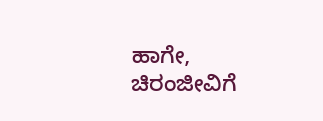ಹಾಗೇ, ಚಿರಂಜೀವಿಗೆ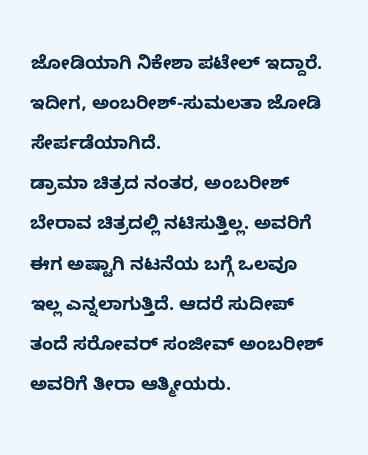ಜೋಡಿಯಾಗಿ ನಿಕೇಶಾ ಪಟೇಲ್ ಇದ್ದಾರೆ. ಇದೀಗ, ಅಂಬರೀಶ್-ಸುಮಲತಾ ಜೋಡಿ ಸೇರ್ಪಡೆಯಾಗಿದೆ.
ಡ್ರಾಮಾ ಚಿತ್ರದ ನಂತರ, ಅಂಬರೀಶ್ ಬೇರಾವ ಚಿತ್ರದಲ್ಲಿ ನಟಿಸುತ್ತಿಲ್ಲ. ಅವರಿಗೆ ಈಗ ಅಷ್ಟಾಗಿ ನಟನೆಯ ಬಗ್ಗೆ ಒಲವೂ ಇಲ್ಲ ಎನ್ನಲಾಗುತ್ತಿದೆ. ಆದರೆ ಸುದೀಪ್ ತಂದೆ ಸರೋವರ್ ಸಂಜೀವ್ ಅಂಬರೀಶ್ ಅವರಿಗೆ ತೀರಾ ಆತ್ಮೀಯರು.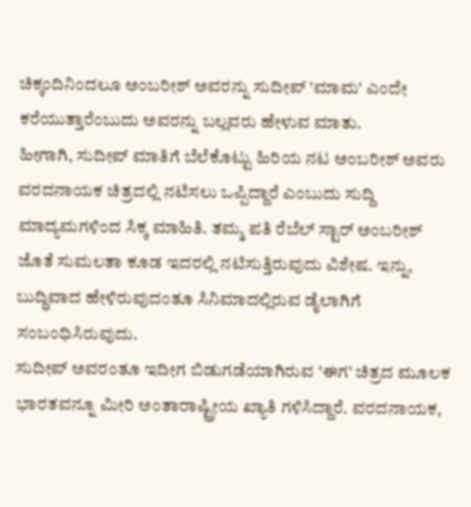ಚಿಕ್ಕಂದಿನಿಂದಲೂ ಅಂಬರೀಶ್ ಅವರನ್ನು ಸುದೀಪ್ 'ಮಾಮ' ಎಂದೇ ಕರೆಯುತ್ತಾರೆಂಬುದು ಅವರನ್ನು ಬಲ್ಲವರು ಹೇಳುವ ಮಾತು.
ಹೀಗಾಗಿ, ಸುದೀಪ್ ಮಾತಿಗೆ ಬೆಲೆಕೊಟ್ಟು ಹಿರಿಯ ನಟ ಅಂಬರೀಶ್ ಅವರು ವರದನಾಯಕ ಚಿತ್ರದಲ್ಲಿ ನಟಿಸಲು ಒಪ್ಪಿದ್ದಾರೆ ಎಂಬುದು ಸುದ್ದಿ ಮಾದ್ಯಮಗಳಿಂದ ಸಿಕ್ಕ ಮಾಹಿತಿ. ತಮ್ಮ ಪತಿ ರೆಬೆಲ್ ಸ್ಟಾರ್ ಅಂಬರೀಶ್ ಜೊತೆ ಸುಮಲತಾ ಕೂಡ ಇದರಲ್ಲಿ ನಟಿಸುತ್ತಿರುವುದು ವಿಶೇಷ. ಇನ್ನು, ಬುದ್ಧಿವಾದ ಹೇಳಿರುವುದಂತೂ ಸಿನಿಮಾದಲ್ಲಿರುವ ಡೈಲಾಗಿಗೆ ಸಂಬಂಧಿಸಿರುವುದು.
ಸುದೀಪ್ ಅವರಂತೂ ಇದೀಗ ಬಿಡುಗಡೆಯಾಗಿರುವ 'ಈಗ' ಚಿತ್ರದ ಮೂಲಕ ಭಾರತವನ್ನೂ ಮೀರಿ ಅಂತಾರಾಷ್ಟ್ರೀಯ ಖ್ಯಾತಿ ಗಳಿಸಿದ್ದಾರೆ. ವರದನಾಯಕ,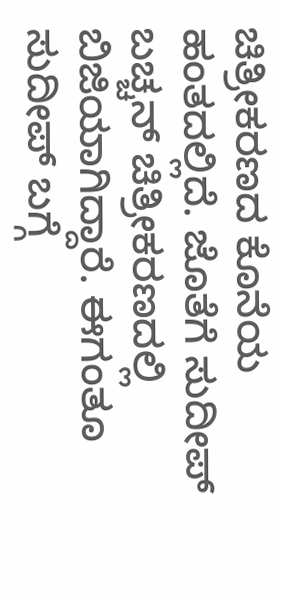ಚಿತ್ರೀಕರಣದ ಕೊನೆಯ ಹಂತದಲ್ಲಿದೆ. ಜೊತೆಗೆ ಸುದೀಪ್ ಬಚ್ಚನ್ ಚಿತ್ರೀಕರಣದಲ್ಲಿ ಬಿಜಿಯಾಗಿದ್ದಾರೆ. ಈಗಂತೂ ಸುದೀಪ್ ಬಗ್ಗೆ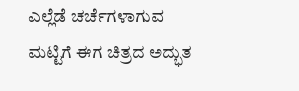ಎಲ್ಲೆಡೆ ಚರ್ಚೆಗಳಾಗುವ ಮಟ್ಟಿಗೆ ಈಗ ಚಿತ್ರದ ಅದ್ಭುತ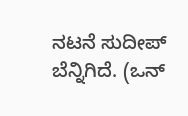ನಟನೆ ಸುದೀಪ್ ಬೆನ್ನಿಗಿದೆ. (ಒನ್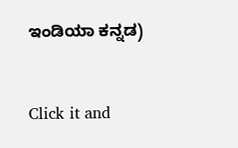ಇಂಡಿಯಾ ಕನ್ನಡ)


Click it and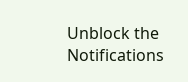Unblock the Notifications